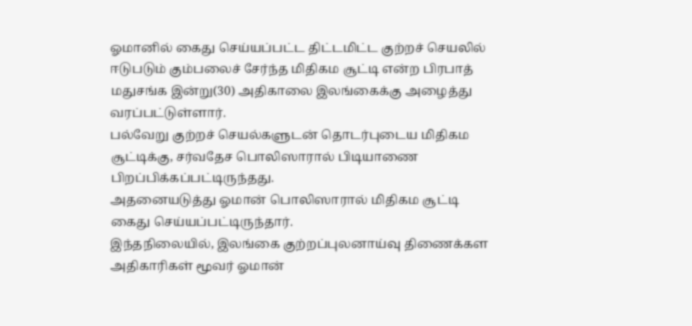ஓமானில் கைது செய்யப்பட்ட திட்டமிட்ட குற்றச் செயலில் ஈடுபடும் கும்பலைச் சேர்ந்த மிதிகம சூட்டி என்ற பிரபாத் மதுசங்க இன்று(30) அதிகாலை இலங்கைக்கு அழைத்து வரப்பட்டுள்ளார்.
பல்வேறு குற்றச் செயல்களுடன் தொடர்புடைய மிதிகம சூட்டிக்கு, சர்வதேச பொலிஸாரால் பிடியாணை பிறப்பிக்கப்பட்டிருந்தது.
அதனையடுத்து ஓமான் பொலிஸாரால் மிதிகம சூட்டி கைது செய்யப்பட்டிருந்தார்.
இந்தநிலையில், இலங்கை குற்றப்புலனாய்வு திணைக்கள அதிகாரிகள் மூவர் ஓமான்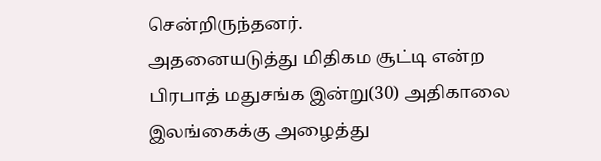சென்றிருந்தனர்.
அதனையடுத்து மிதிகம சூட்டி என்ற பிரபாத் மதுசங்க இன்று(30) அதிகாலை இலங்கைக்கு அழைத்து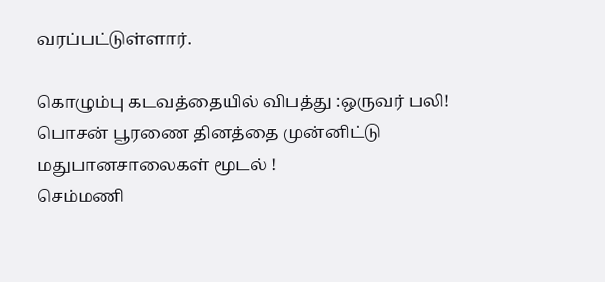வரப்பட்டுள்ளார்.

கொழும்பு கடவத்தையில் விபத்து :ஒருவர் பலி!
பொசன் பூரணை தினத்தை முன்னிட்டு மதுபானசாலைகள் மூடல் !
செம்மணி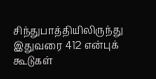சிந்துபாத்தியிலிருந்து இதுவரை 412 என்புக் கூடுகள்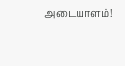அடையாளம்!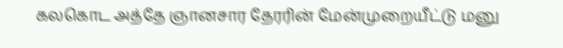கலகொட அத்தே ஞானசார தேரரின் மேன்முறையீட்டு மனு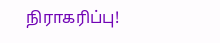நிராகரிப்பு!